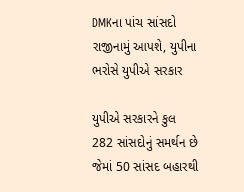DMKના પાંચ સાંસદો રાજીનામું આપશે, યુપીના ભરોસે યુપીએ સરકાર

યુપીએ સરકારને કુલ 282 સાંસદોનું સમર્થન છે જેમાં 50 સાંસદ બહારથી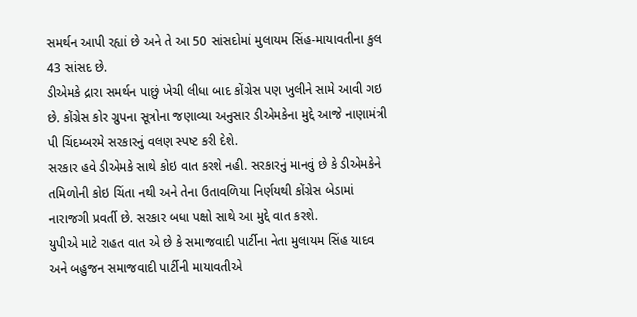સમર્થન આપી રહ્યાં છે અને તે આ 50 સાંસદોમાં મુલાયમ સિંહ-માયાવતીના કુલ 43 સાંસદ છે.
ડીએમકે દ્રારા સમર્થન પાછું ખેચી લીધા બાદ કોંગ્રેસ પણ ખુલીને સામે આવી ગઇ છે. કોંગ્રેસ કોર ગ્રુપના સૂત્રોના જણાવ્યા અનુસાર ડીએમકેના મુદ્દે આજે નાણામંત્રી પી ચિંદમ્બરમે સરકારનું વલણ સ્પષ્ટ કરી દેશે.
સરકાર હવે ડીએમકે સાથે કોઇ વાત કરશે નહી. સરકારનું માનવું છે કે ડીએમકેને તમિળોની કોઇ ચિંતા નથી અને તેના ઉતાવળિયા નિર્ણયથી કોંગ્રેસ બેડામાં નારાજગી પ્રવર્તી છે. સરકાર બધા પક્ષો સાથે આ મુદ્દે વાત કરશે.
યુપીએ માટે રાહત વાત એ છે કે સમાજવાદી પાર્ટીના નેતા મુલાયમ સિંહ યાદવ અને બહુજન સમાજવાદી પાર્ટીની માયાવતીએ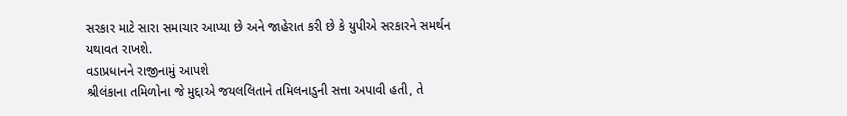સરકાર માટે સારા સમાચાર આપ્યા છે અને જાહેરાત કરી છે કે યુપીએ સરકારને સમર્થન યથાવત રાખશે.
વડાપ્રધાનને રાજીનામું આપશે
શ્રીલંકાના તમિળોના જે મુદ્દાએ જયલલિતાને તમિલનાડુની સત્તા અપાવી હતી, તે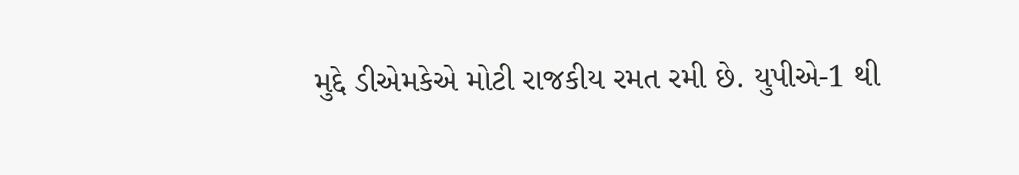મુદ્દે ડીએમકેએ મોટી રાજકીય રમત રમી છે. યુપીએ-1 થી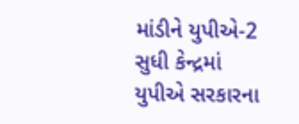માંડીને યુપીએ-2 સુધી કેન્દ્રમાં યુપીએ સરકારના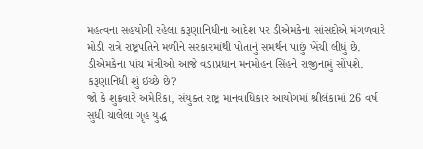મહત્વના સહયોગી રહેલા કરૂણાનિધીના આદેશ પર ડીએમકેના સાંસદોએ મંગળવારે મોડી રાત્રે રાષ્ટ્રપતિને મળીને સરકારમાંથી પોતાનું સમર્થન પાછું ખેંચી લીધું છે. ડીએમકેના પાંચ મંત્રીઓ આજે વડાપ્રધાન મનમોહન સિંહને રાજીનામું સોંપશે.
કરૂણાનિધી શું ઇચ્છે છે?
જો કે શુક્રવારે અમેરિકા, સંયુક્ત રાષ્ટ્ર માનવાધિકાર આયોગમાં શ્રીલંકામાં 26 વર્ષ સુધી ચાલેલા ગૃહ યુદ્ધ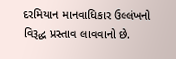દરમિયાન માનવાધિકાર ઉલ્લંખનો વિરૂદ્ધ પ્રસ્તાવ લાવવાનો છે.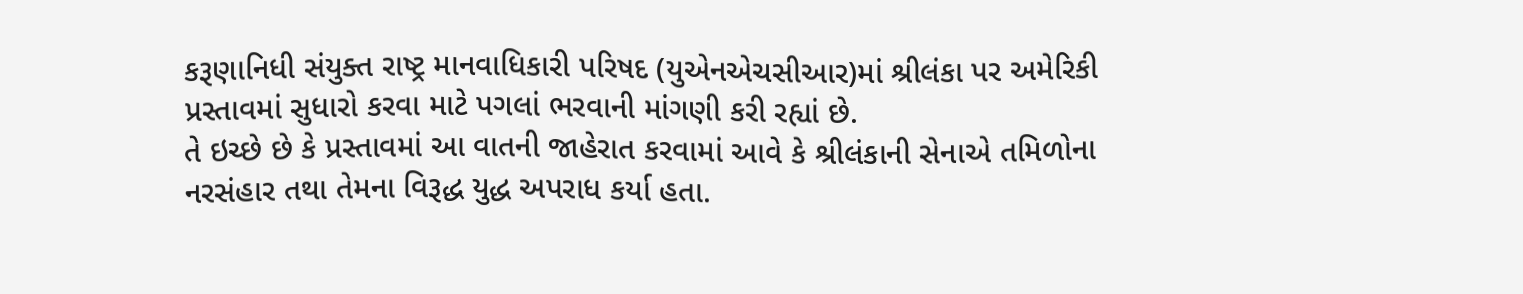કરૂણાનિધી સંયુક્ત રાષ્ટ્ર માનવાધિકારી પરિષદ (યુએનએચસીઆર)માં શ્રીલંકા પર અમેરિકી પ્રસ્તાવમાં સુધારો કરવા માટે પગલાં ભરવાની માંગણી કરી રહ્યાં છે.
તે ઇચ્છે છે કે પ્રસ્તાવમાં આ વાતની જાહેરાત કરવામાં આવે કે શ્રીલંકાની સેનાએ તમિળોના નરસંહાર તથા તેમના વિરૂદ્ધ યુદ્ધ અપરાધ કર્યા હતા.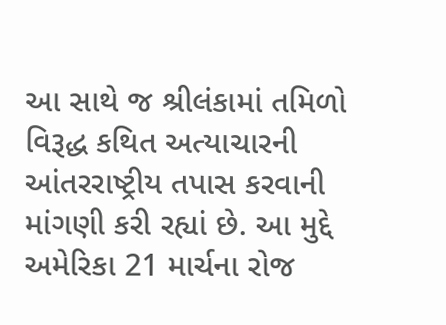આ સાથે જ શ્રીલંકામાં તમિળો વિરૂદ્ધ કથિત અત્યાચારની આંતરરાષ્ટ્રીય તપાસ કરવાની માંગણી કરી રહ્યાં છે. આ મુદ્દે અમેરિકા 21 માર્ચના રોજ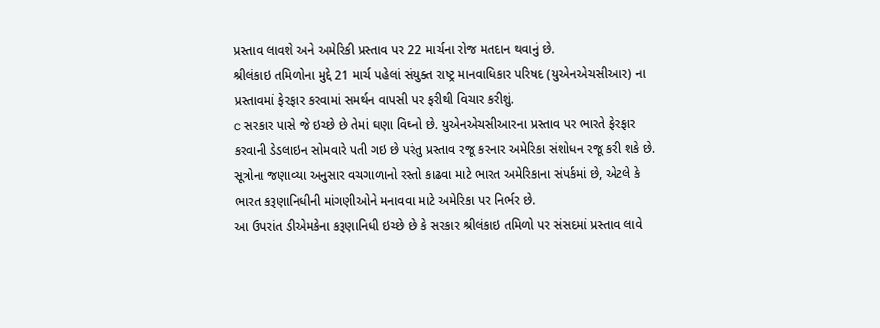પ્રસ્તાવ લાવશે અને અમેરિકી પ્રસ્તાવ પર 22 માર્ચના રોજ મતદાન થવાનું છે.
શ્રીલંકાઇ તમિળોના મુદ્દે 21 માર્ચ પહેલાં સંયુક્ત રાષ્ટ્ર માનવાધિકાર પરિષદ (યુએનએચસીઆર) ના પ્રસ્તાવમાં ફેરફાર કરવામાં સમર્થન વાપસી પર ફરીથી વિચાર કરીશું.
c સરકાર પાસે જે ઇચ્છે છે તેમાં ઘણા વિઘ્નો છે. યુએનએચસીઆરના પ્રસ્તાવ પર ભારતે ફેરફાર કરવાની ડેડલાઇન સોમવારે પતી ગઇ છે પરંતુ પ્રસ્તાવ રજૂ કરનાર અમેરિકા સંશોધન રજૂ કરી શકે છે. સૂત્રોના જણાવ્યા અનુસાર વચગાળાનો રસ્તો કાઢવા માટે ભારત અમેરિકાના સંપર્કમાં છે, એટલે કે ભારત કરૂણાનિધીની માંગણીઓને મનાવવા માટે અમેરિકા પર નિર્ભર છે.
આ ઉપરાંત ડીએમકેના કરૂણાનિધી ઇચ્છે છે કે સરકાર શ્રીલંકાઇ તમિળો પર સંસદમાં પ્રસ્તાવ લાવે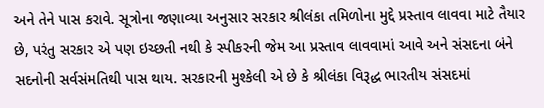અને તેને પાસ કરાવે. સૂત્રોના જણાવ્યા અનુસાર સરકાર શ્રીલંકા તમિળોના મુદ્દે પ્રસ્તાવ લાવવા માટે તૈયાર છે, પરંતુ સરકાર એ પણ ઇચ્છતી નથી કે સ્પીકરની જેમ આ પ્રસ્તાવ લાવવામાં આવે અને સંસદના બંને સદનોની સર્વસંમતિથી પાસ થાય. સરકારની મુશ્કેલી એ છે કે શ્રીલંકા વિરૂદ્ધ ભારતીય સંસદમાં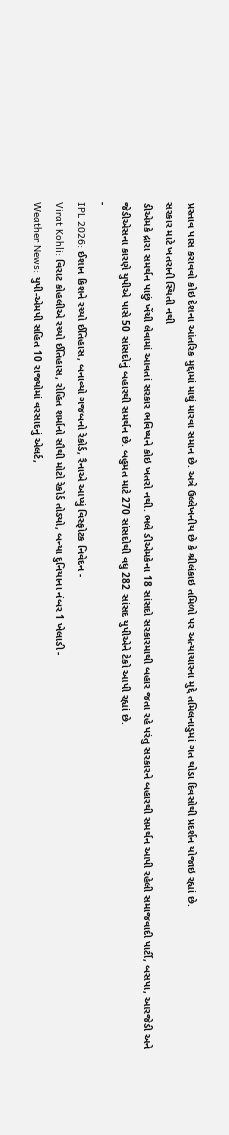પ્રસ્તાવ પાસ કરાવવો કોઇ દેશના આંતરિક મુદ્દામાં માથું મારવા સમાન છે. અત્રે ઉલ્લેખનીય છે કે શ્રીલંકાઇ તમિળો પર અત્યાચારના મુદ્દે તમિલનાડુમાં ગત થોડા દિવસોથી પ્રદર્શન યોજાઇ રહ્યાં છે.
સરકાર માટે ખતરાની સ્થિતી નથી
ડીએમકે દ્રારા સમર્થન પાછું ખેંચી લેવામાં આવતાં સરકાર ભવિષ્યને કોઇ ખતરો નથી. ભલે ડીએમકેના 18 સાંસદો સરકારમાથી બહાર જતા રહે પરંતુ સરકારને બહારથી સમર્થન આપી રહેલી સમાજવાદી પાર્ટી, બસપા, આરજેડી અને જેડીએસના કારણે યુપીએ પાસે 50 સાંસદોનું બહારથી સમર્થન છે. બહુમત માટે 270 સાંસદોથી વધુ 282 સાંસદ યુપીએને ટેકો આપી રહ્યાં છે.
-
IPL 2026: ઈશાન કિશને રચ્યો ઈતિહાસ, બનાવ્યો ગજબનો રેકોર્ડ, રૈનાએ આપ્યું વિસ્ફોટક નિવેદન -
Virat Kohli: વિરાટ કોહલીએ રચ્યો ઈતિહાસ, રોહિત શર્માનો સૌથી મોટો રેકોર્ડ તોડ્યો, બન્યા દુનિયાના નંબર 1 ખેલાડી -
Weather News: યુપી-એમપી સહિત 10 રાજ્યોમાં વરસાદનું એલર્ટ,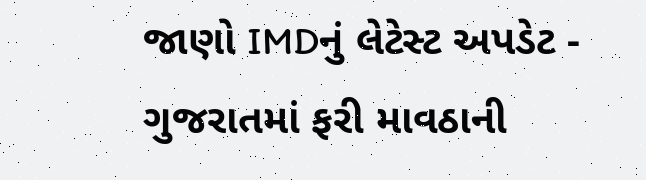જાણો IMDનું લેટેસ્ટ અપડેટ -
ગુજરાતમાં ફરી માવઠાની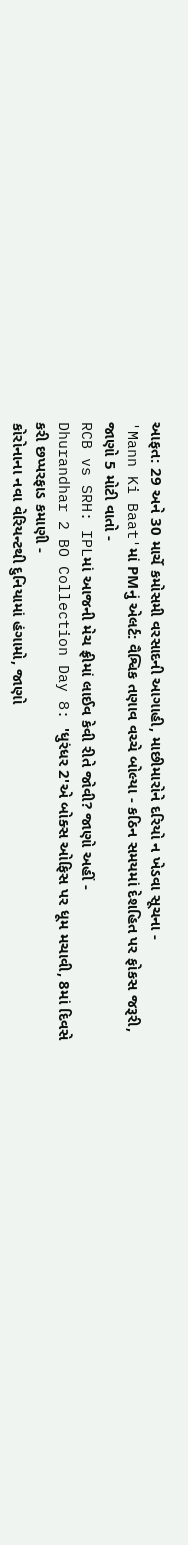આફત: 29 અને 30 માર્ચે કમોસમી વરસાદની આગાહી, માછીમારોને દરિયો ન ખેડવા સૂચના -
'Mann Ki Baat'માં PMનું એલર્ટ: વૈશ્વિક તણાવ વચ્ચે બોલ્યા - કઠિન સમયમાં દેશહિત પર ફોકસ જરૂરી, જાણો 5 મોટી વાતો -
RCB vs SRH: IPLમાં આજની મેચ ફ્રીમાં લાઈવ કેવી રીતે જોવી? જાણો અહીં -
Dhurandhar 2 BO Collection Day 8: 'ધુરંધર 2'એ બોક્સ ઓફિસ પર ધૂમ મચાવી, 8માં દિવસે કરી છપ્પરફાડ કમાણી -
કોરોનાના નવા વેરિયન્ટથી દુનિયામાં હંગામો, જાણો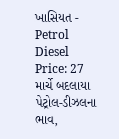ખાસિયત -
Petrol Diesel Price: 27 માર્ચે બદલાયા પેટ્રોલ-ડીઝલના ભાવ,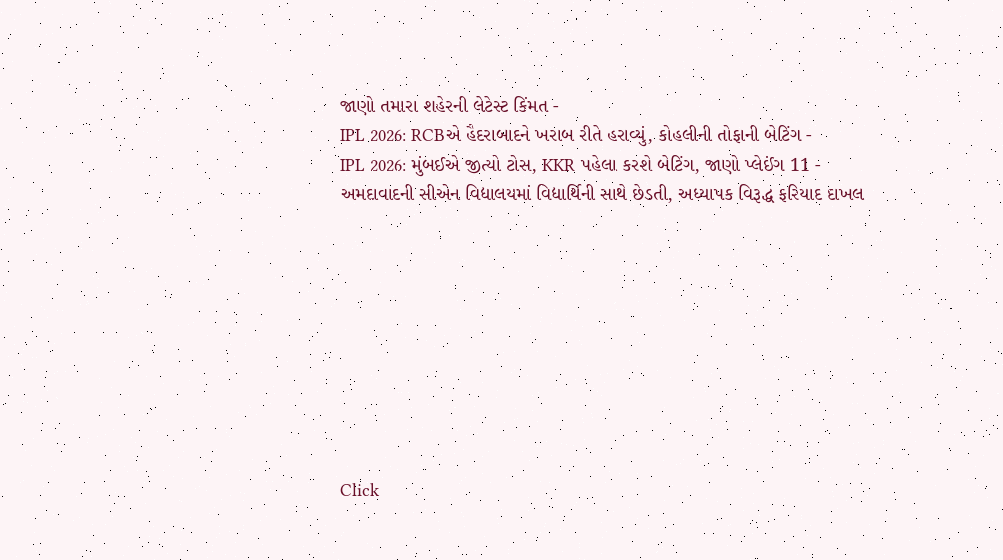જાણો તમારા શહેરની લેટેસ્ટ કિંમત -
IPL 2026: RCBએ હૈદરાબાદને ખરાબ રીતે હરાવ્યું, કોહલીની તોફાની બેટિંગ -
IPL 2026: મુંબઈએ જીત્યો ટોસ, KKR પહેલા કરશે બેટિંગ, જાણો પ્લેઈંગ 11 -
અમદાવાદની સીએન વિદ્યાલયમાં વિદ્યાર્થિની સાથે છેડતી, અધ્યાપક વિરૂદ્ધ ફરિયાદ દાખલ









Click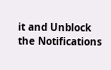it and Unblock the Notifications